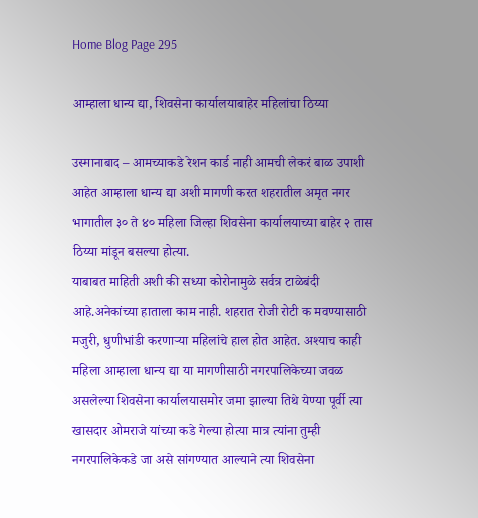Home Blog Page 295

आम्हाला धान्य द्या, शिवसेना कार्यालयाबाहेर महिलांचा ठिय्या

उस्मानाबाद – आमच्याकडे रेशन कार्ड नाही आमची लेकरं बाळ उपाशी आहेत आम्हाला धान्य द्या अशी मागणी करत शहरातील अमृत नगर भागातील ३० ते ४० महिला जिल्हा शिवसेना कार्यालयाच्या बाहेर २ तास ठिय्या मांडून बसल्या होत्या.
याबाबत माहिती अशी की सध्या कोरोनामुळे सर्वत्र टाळेबंदी आहे.अनेकांच्या हाताला काम नाही. शहरात रोजी रोटी क मवण्यासाठी मजुरी, धुणीभांडी करणाऱ्या महिलांचे हाल होत आहेत. अश्याच काही महिला आम्हाला धान्य द्या या मागणीसाठी नगरपालिकेच्या जवळ असलेल्या शिवसेना कार्यालयासमोर जमा झाल्या तिथे येण्या पूर्वी त्या खासदार ओमराजे यांच्या कडे गेल्या होत्या मात्र त्यांना तुम्ही नगरपालिकेकडे जा असे सांगण्यात आल्याने त्या शिवसेना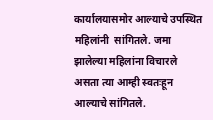कार्यालयासमोर आल्याचे उपस्थित महिलांनी  सांगितले. जमा झालेल्या महिलांना विचारले असता त्या आम्ही स्वतःहून आल्याचे सांगितले.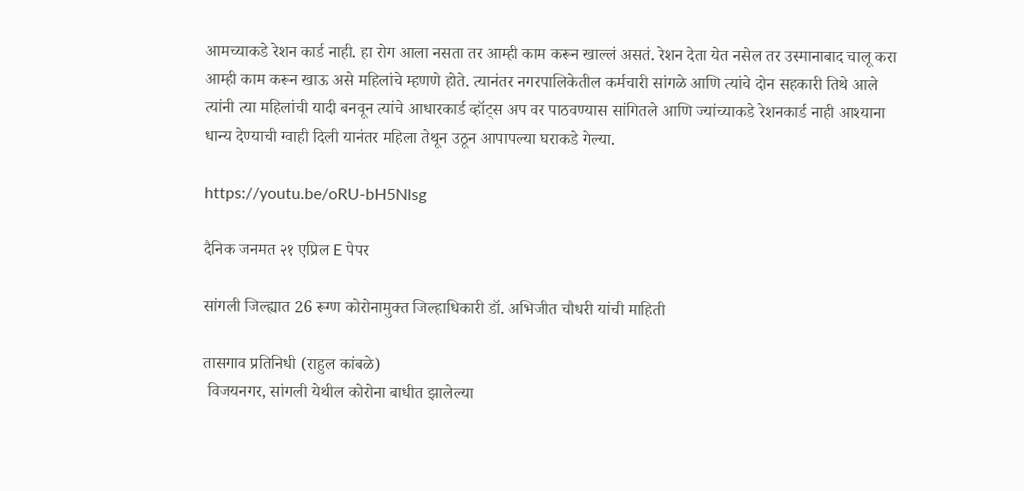आमच्याकडे रेशन कार्ड नाही. हा रोग आला नसता तर आम्ही काम करून खाल्लं असतं. रेशन देता येत नसेल तर उस्मानाबाद चालू करा आम्ही काम करून खाऊ असे महिलांचे म्हणणे होते. त्यानंतर नगरपालिकेतील कर्मचारी सांगळे आणि त्यांचे दोन सहकारी तिथे आले त्यांनी त्या महिलांची यादी बनवून त्यांचे आधारकार्ड व्हॉट्स अप वर पाठवण्यास सांगितले आणि ज्यांच्याकडे रेशनकार्ड नाही आश्याना धान्य देण्याची ग्वाही दिली यानंतर महिला तेथून उठून आपापल्या घराकडे गेल्या.

https://youtu.be/oRU-bH5Nlsg

दैनिक जनमत २१ एप्रिल E पेपर

सांगली जिल्ह्यात 26 रूग्ण कोरोनामुक्त जिल्हाधिकारी डॉ. अभिजीत चौधरी यांची माहिती

तासगाव प्रतिनिधी (राहुल कांबळे)
 विजयनगर, सांगली येथील कोरोना बाधीत झालेल्या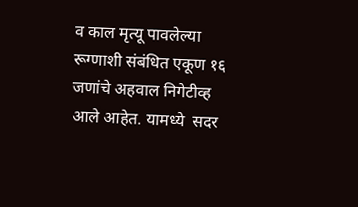व काल मृत्यू पावलेल्या रूग्णाशी संबंधित एकूण १६ जणांचे अहवाल निगेटीव्ह आले आहेत. यामध्ये  सदर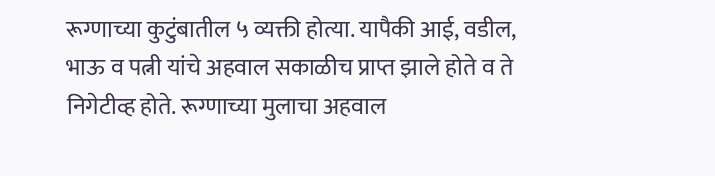रूग्णाच्या कुटुंबातील ५ व्यक्ती होत्या. यापैकी आई, वडील, भाऊ व पत्नी यांचे अहवाल सकाळीच प्राप्त झाले होते व ते निगेटीव्ह होते. रूग्णाच्या मुलाचा अहवाल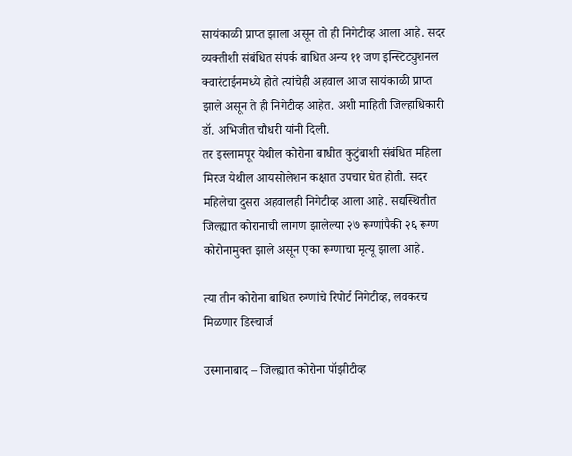सायंकाळी प्राप्त झाला असून तो ही निगेटीव्ह आला आहे. सदर व्यक्तीशी संबंधित संपर्क बाधित अन्य ११ जण इन्स्टिट्युशनल क्वारंटाईनमध्ये होते त्यांचेही अहवाल आज सायंकाळी प्राप्त झाले असून ते ही निगेटीव्ह आहेत. अशी माहिती जिल्हाधिकारी डॉ. अभिजीत चौधरी यांनी दिली.
तर इस्लामपूर येथील कोरोना बाधीत कुटुंबाशी संबंधित महिला मिरज येथील आयसोलेशन कक्षात उपचार घेत होती. सदर महिलेचा दुसरा अहवालही निगेटीव्ह आला आहे. सद्यस्थितीत जिल्ह्यात कोरानाची लागण झालेल्या २७ रूग्णांपैकी २६ रूग्ण कोरोनामुक्त झाले असून एका रूग्णाचा मृत्यू झाला आहे.

त्या तीन कोरोना बाधित रुग्णांचे रिपोर्ट निगेटीव्ह, लवकरच मिळणार डिस्चार्ज

उस्मानाबाद – जिल्ह्यात कोरोना पॉझीटीव्ह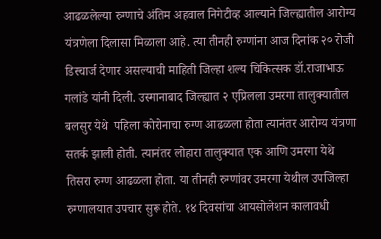आढळलेल्या रुग्णाचे अंतिम अहवाल निगेटीव्ह आल्याने जिल्ह्यातील आरोग्य यंत्रणेला दिलासा मिळाला आहे. त्या तीनही रुग्णांना आज दिनांक २० रोजी डिस्चार्ज देणार असल्याची माहिती जिल्हा शल्य चिकित्सक डॉ.राजाभाऊ गलांडे यांनी दिली. उस्मानाबाद जिल्ह्यात २ एप्रिलला उमरगा तालुक्यातील बलसुर येथे  पहिला कोरोनाचा रुग्ण आढळला होता त्यानंतर आरोग्य यंत्रणा सतर्क झाली होती. त्यानंतर लोहारा तालुक्यात एक आणि उमरगा येथे तिसरा रुग्ण आढळला होता. या तीनही रुग्णांवर उमरगा येथील उपजिल्हा रुग्णालयात उपचार सुरू होते. १४ दिवसांचा आयसोलेशन कालावधी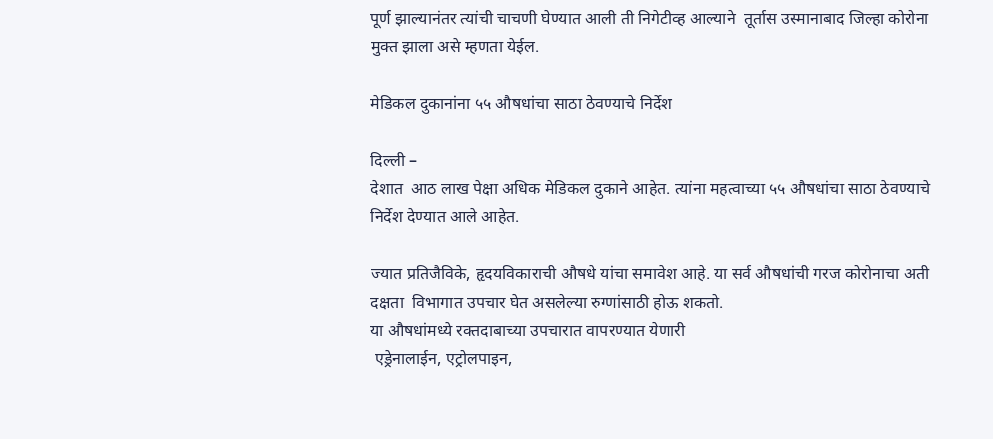पूर्ण झाल्यानंतर त्यांची चाचणी घेण्यात आली ती निगेटीव्ह आल्याने  तूर्तास उस्मानाबाद जिल्हा कोरोना
मुक्त झाला असे म्हणता येईल.

मेडिकल दुकानांना ५५ औषधांचा साठा ठेवण्याचे निर्देश

दिल्ली –
देशात  आठ लाख पेक्षा अधिक मेडिकल दुकाने आहेत. त्यांना महत्वाच्या ५५ औषधांचा साठा ठेवण्याचे निर्देश देण्यात आले आहेत.

ज्यात प्रतिजैविके, हृदयविकाराची औषधे यांचा समावेश आहे. या सर्व औषधांची गरज कोरोनाचा अती दक्षता  विभागात उपचार घेत असलेल्या रुग्णांसाठी होऊ शकतो.
या औषधांमध्ये रक्तदाबाच्या उपचारात वापरण्यात येणारी
 एड्रेनालाईन, एट्रोलपाइन,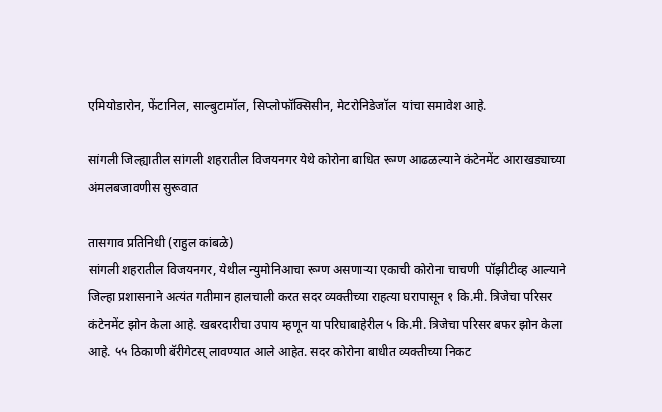एमियोडारोन, फेंटानिल, साल्बुटामॉल, सिप्लोफॉक्सिसीन, मेटरोनिडेजॉल  यांचा समावेश आहे.

सांगली जिल्ह्यातील सांगली शहरातील विजयनगर येथे कोरोना बाधित रूग्ण आढळल्याने कंटेनमेंट आराखड्याच्या अंमलबजावणीस सुरूवात

तासगाव प्रतिनिधी (राहुल कांबळे)
सांगली शहरातील विजयनगर, येथील न्युमोनिआचा रूग्ण असणाऱ्या एकाची कोरोना चाचणी  पॉझीटीव्ह आल्याने जिल्हा प्रशासनाने अत्यंत गतीमान हालचाली करत सदर व्यक्तीच्या राहत्या घरापासून १ कि.मी. त्रिजेचा परिसर कंटेनमेंट झोन केला आहे. खबरदारीचा उपाय म्हणून या परिघाबाहेरील ५ कि.मी. त्रिजेचा परिसर बफर झोन केला आहे. ५५ ठिकाणी बॅरीगेटस् लावण्यात आले आहेत. सदर कोरोना बाधीत व्यक्तीच्या निकट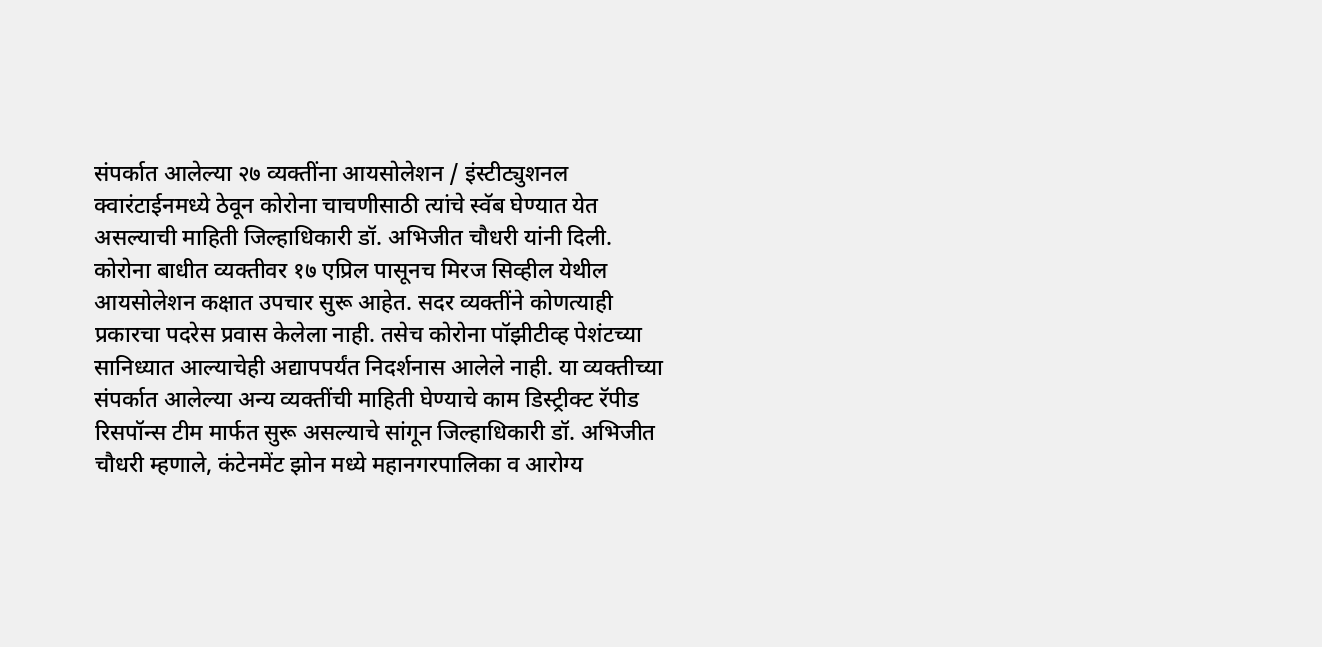संपर्कात आलेल्या २७ व्यक्तींना आयसोलेशन / इंस्टीट्युशनल क्वारंटाईनमध्ये ठेवून कोरोना चाचणीसाठी त्यांचे स्वॅब घेण्यात येत असल्याची माहिती जिल्हाधिकारी डॉ. अभिजीत चौधरी यांनी दिली.
कोरोना बाधीत व्यक्तीवर १७ एप्रिल पासूनच मिरज सिव्हील येथील आयसोलेशन कक्षात उपचार सुरू आहेत. सदर व्यक्तींने कोणत्याही प्रकारचा पदरेस प्रवास केलेला नाही. तसेच कोरोना पॉझीटीव्ह पेशंटच्या सानिध्यात आल्याचेही अद्यापपर्यंत निदर्शनास आलेले नाही. या व्यक्तीच्या संपर्कात आलेल्या अन्य व्यक्तींची माहिती घेण्याचे काम डिस्ट्रीक्ट रॅपीड रिसपॉन्स टीम मार्फत सुरू असल्याचे सांगून जिल्हाधिकारी डॉ. अभिजीत चौधरी म्हणाले, कंटेनमेंट झोन मध्ये महानगरपालिका व आरोग्य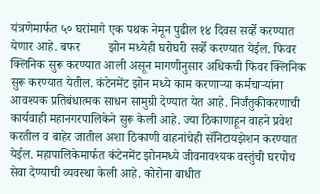यंत्रणेमार्फत ५० घरांमागे एक पथक नेमून पुढील १४ दिवस सर्व्हे करण्यात येणार आहे. बफर         झोन मध्येही घरोघरी सर्व्हे करण्यात येईल. फिवर क्लिनिक सुरू करण्यात आली असून मागणीनुसार अधिकची फिवर क्लिनिक सुरू करण्यात येतील. कंटेनमेंट झोन मध्ये काम करणाऱ्या कर्मचाऱ्यांना आवश्यक प्रतिबंधात्मक साधन सामुग्री देण्यात येत आहे. निर्जंतुकीकरणाची कार्यवाही महानगरपालिकेने सुरू केली आहे. ज्या ठिकाणाहून वाहने प्रवेश करतील व बाहेर जातील अशा ठिकाणी वाहनांचेही सॅनिटायझेशन करण्यात येईल. महापालिकेमार्फत कंटेनमेंट झोनमध्ये जीवनावश्यक वस्तुंची घरपोच सेवा देण्याची व्यवस्था केली आहे. कोरोना बाधीत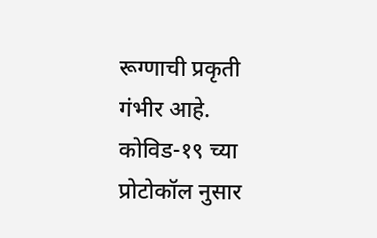रूग्णाची प्रकृती गंभीर आहे. कोविड-१९ च्या प्रोटोकॉल नुसार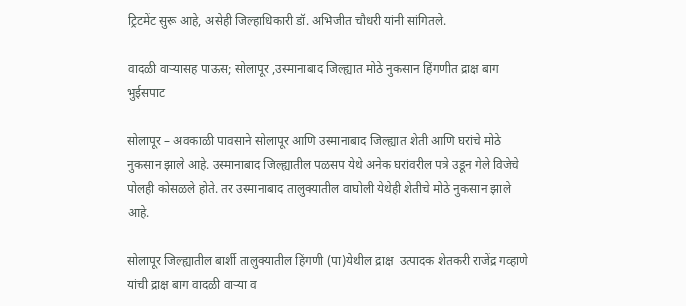ट्रिटमेंट सुरू आहे, असेही जिल्हाधिकारी डॉ. अभिजीत चौधरी यांनी सांगितले.

वादळी वाऱ्यासह पाऊस; सोलापूर ,उस्मानाबाद जिल्ह्यात मोठे नुकसान हिंगणीत द्राक्ष बाग भुईसपाट

सोलापूर – अवकाळी पावसाने सोलापूर आणि उस्मानाबाद जिल्ह्यात शेती आणि घरांचे मोठे नुकसान झाले आहे. उस्मानाबाद जिल्ह्यातील पळसप येथे अनेक घरांवरील पत्रे उडून गेले विजेचे पोलही कोसळले होते. तर उस्मानाबाद तालुक्यातील वाघोली येथेही शेतीचे मोठे नुकसान झाले आहे.

सोलापूर जिल्ह्यातील बार्शी तालुक्यातील हिंगणी (पा)येथील द्राक्ष  उत्पादक शेतकरी राजेंद्र गव्हाणे यांची द्राक्ष बाग वादळी वाऱ्या व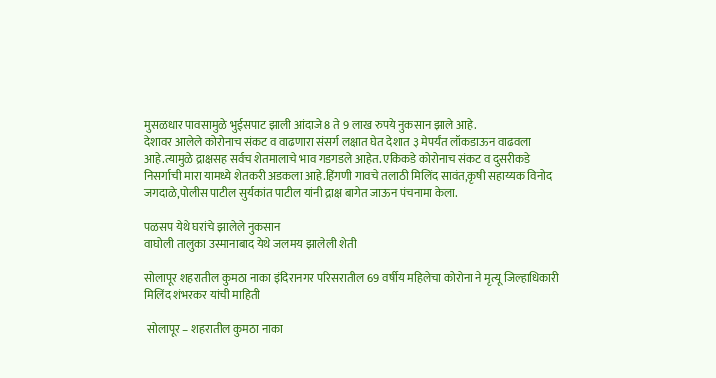मुसळधार पावसामुळे भुईसपाट झाली आंदाजे 8 ते 9 लाख रुपये नुकसान झाले आहे.
देशावर आलेले कोरोनाच संकट व वाढणारा संसर्ग लक्षात घेत देशात ३ मेपर्यंत लॉकडाऊन वाढवला आहे.त्यामुळे द्राक्षसह सर्वच शेतमालाचे भाव गडगडले आहेत. एकिकडे कोरोनाच संकट व दुसरीकडे निसर्गाची मारा यामध्ये शेतकरी अडकला आहे.हिंगणी गावचे तलाठी मिलिंद सावंत,कृषी सहाय्यक विनोद जगदाळे,पोलीस पाटील सुर्यकांत पाटील यांनी द्राक्ष बागेत जाऊन पंचनामा केला.

पळसप येथे घरांचे झालेले नुकसान
वाघोली तालुका उस्मानाबाद येथे जलमय झालेली शेती

सोलापूर शहरातील कुमठा नाका इंदिरानगर परिसरातील 69 वर्षीय महिलेचा कोरोना ने मृत्यू जिल्हाधिकारी मिलिंद शंभरकर यांची माहिती

 सोलापूर – शहरातील कुमठा नाका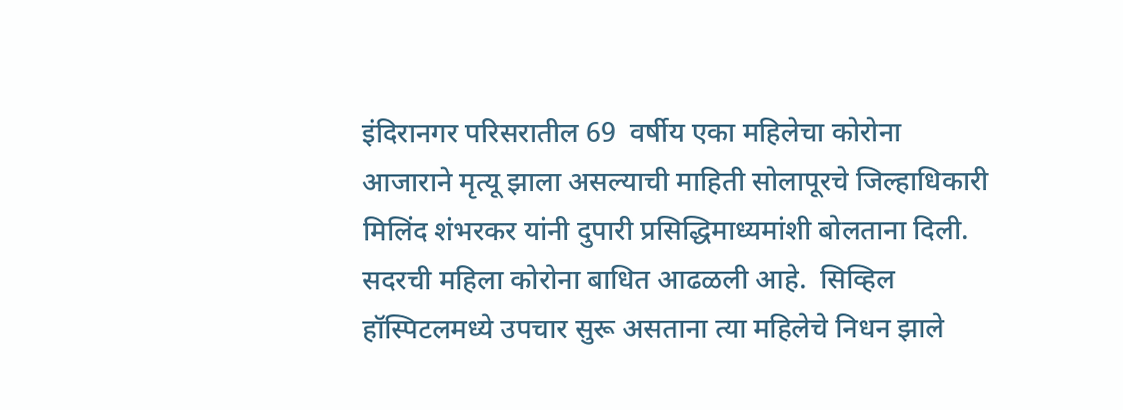इंदिरानगर परिसरातील 69  वर्षीय एका महिलेचा कोरोना आजाराने मृत्यू झाला असल्याची माहिती सोलापूरचे जिल्हाधिकारी मिलिंद शंभरकर यांनी दुपारी प्रसिद्धिमाध्यमांशी बोलताना दिली.  सदरची महिला कोरोना बाधित आढळली आहे.  सिव्हिल हॉस्पिटलमध्ये उपचार सुरू असताना त्या महिलेचे निधन झाले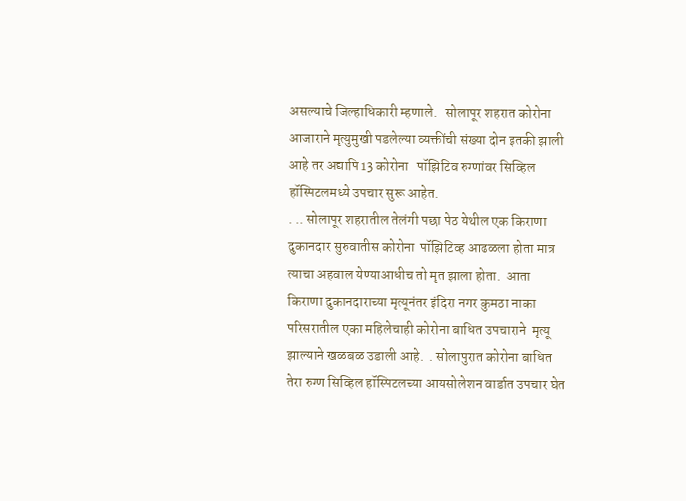असल्याचे जिल्हाधिकारी म्हणाले.   सोलापूर शहरात कोरोना आजाराने मृत्युमुखी पडलेल्या व्यक्तींची संख्या दोन इतकी झाली आहे तर अद्यापि 13 कोरोना   पॉझिटिव रुग्णांवर सिव्हिल हॉस्पिटलमध्ये उपचार सुरू आहेत.
. .. सोलापूर शहरातील तेलंगी पछा पेठ येथील एक किराणा दुकानदार सुरुवातीस कोरोना  पॉझिटिव्ह आढळला होता मात्र त्याचा अहवाल येण्याआधीच तो मृत झाला होता.  आता किराणा दुकानदाराच्या मृत्यूनंतर इंदिरा नगर कुमठा नाका परिसरातील एका महिलेचाही कोरोना बाधित उपचाराने  मृत्यू झाल्याने खळबळ उडाली आहे.  . सोलापुरात कोरोना बाधित तेरा रुग्ण सिव्हिल हॉस्पिटलच्या आयसोलेशन वार्डात उपचार घेत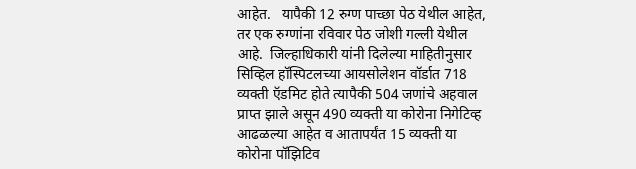आहेत.   यापैकी 12 रुग्ण पाच्छा पेठ येथील आहेत,  तर एक रुग्णांना रविवार पेठ जोशी गल्ली येथील आहे.  जिल्हाधिकारी यांनी दिलेल्या माहितीनुसार सिव्हिल हॉस्पिटलच्या आयसोलेशन वॉर्डात 718 व्यक्ती ऍडमिट होते त्यापैकी 504 जणांचे अहवाल प्राप्त झाले असून 490 व्यक्ती या कोरोना निगेटिव्ह आढळल्या आहेत व आतापर्यंत 15 व्यक्ती या  कोरोना पॉझिटिव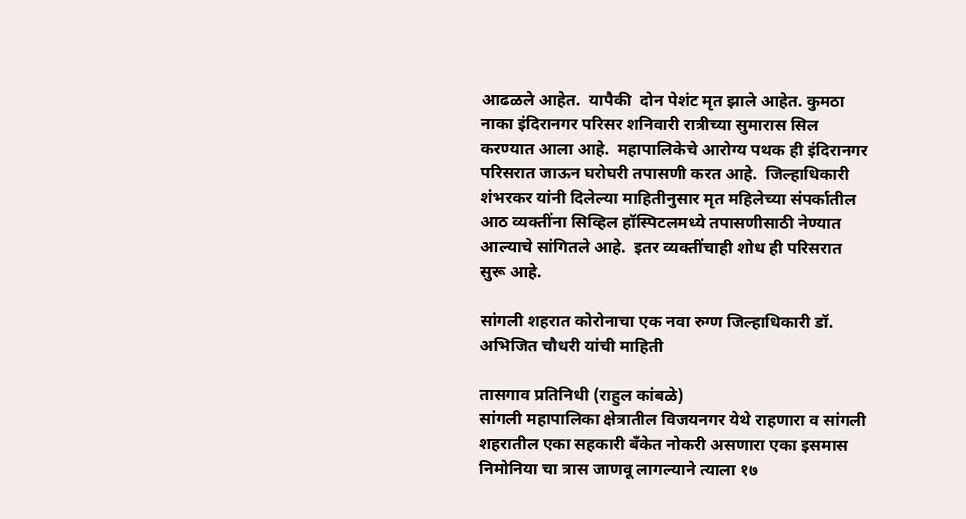आढळले आहेत.  यापैकी  दोन पेशंट मृत झाले आहेत. कुमठा नाका इंदिरानगर परिसर शनिवारी रात्रीच्या सुमारास सिल करण्यात आला आहे.  महापालिकेचे आरोग्य पथक ही इंदिरानगर परिसरात जाऊन घरोघरी तपासणी करत आहे.  जिल्हाधिकारी शंभरकर यांनी दिलेल्या माहितीनुसार मृत महिलेच्या संपर्कातील आठ व्यक्तींना सिव्हिल हॉस्पिटलमध्ये तपासणीसाठी नेण्यात आल्याचे सांगितले आहे.  इतर व्यक्तींचाही शोध ही परिसरात सुरू आहे.

सांगली शहरात कोरोनाचा एक नवा रुग्ण जिल्हाधिकारी डॉ. अभिजित चौधरी यांची माहिती

तासगाव प्रतिनिधी (राहुल कांबळे)
सांगली महापालिका क्षेत्रातील विजयनगर येथे राहणारा व सांगली शहरातील एका सहकारी बँकेत नोकरी असणारा एका इसमास निमोनिया चा त्रास जाणवू लागल्याने त्याला १७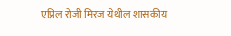एप्रिल रोजी मिरज येथील शासकीय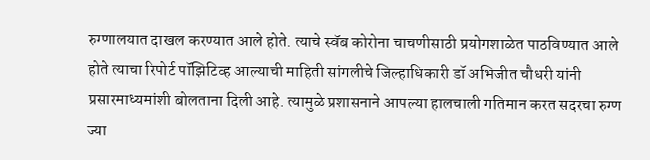रुग्णालयात दाखल करण्यात आले होते. त्याचे स्वॅब कोरोना चाचणीसाठी प्रयोगशाळेत पाठविण्यात आले होते त्याचा रिपोर्ट पॉझिटिव्ह आल्याची माहिती सांगलीचे जिल्हाधिकारी डॉ अभिजीत चौधरी यांनी प्रसारमाध्यमांशी बोलताना दिली आहे. त्यामुळे प्रशासनाने आपल्या हालचाली गतिमान करत सदरचा रुग्ण ज्या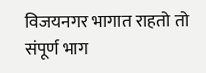विजयनगर भागात राहतो तो संपूर्ण भाग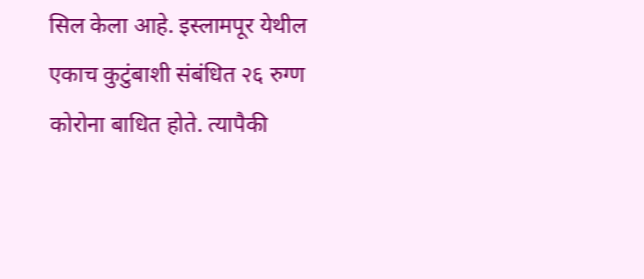सिल केला आहे. इस्लामपूर येथील एकाच कुटुंबाशी संबंधित २६ रुग्ण कोरोना बाधित होते. त्यापैकी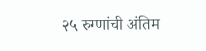२५ रुग्णांची अंतिम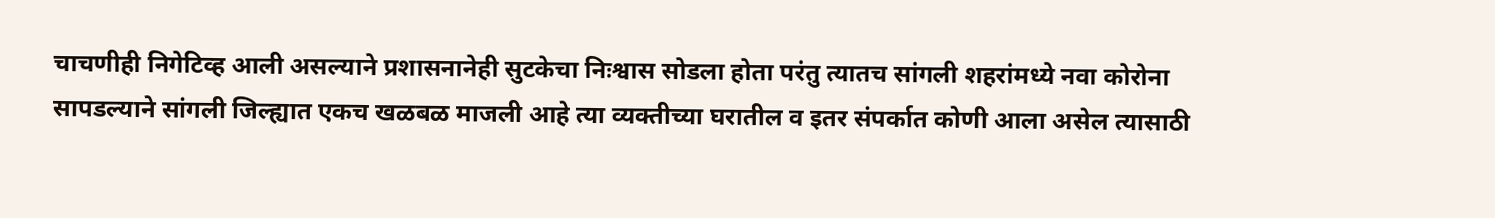चाचणीही निगेटिव्ह आली असल्याने प्रशासनानेही सुटकेचा निःश्वास सोडला होता परंतु त्यातच सांगली शहरांमध्ये नवा कोरोना सापडल्याने सांगली जिल्ह्यात एकच खळबळ माजली आहे त्या व्यक्तीच्या घरातील व इतर संपर्कात कोणी आला असेल त्यासाठी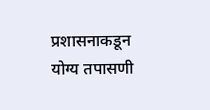प्रशासनाकडून योग्य तपासणी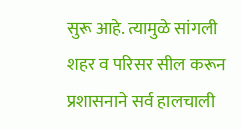सुरू आहे. त्यामुळे सांगली शहर व परिसर सील करून प्रशासनाने सर्व हालचाली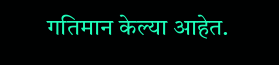गतिमान केल्या आहेत.